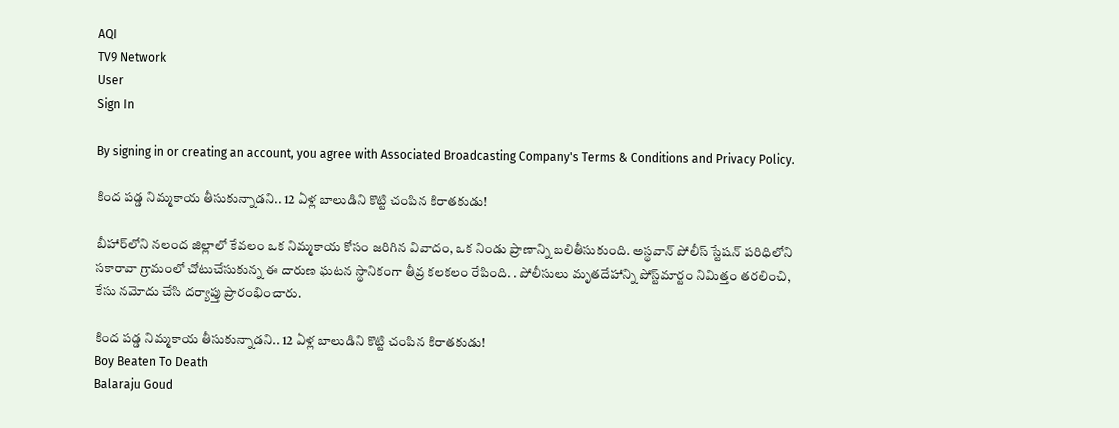AQI
TV9 Network
User
Sign In

By signing in or creating an account, you agree with Associated Broadcasting Company's Terms & Conditions and Privacy Policy.

కింద పడ్డ నిమ్మకాయ తీసుకున్నాడని.. 12 ఏళ్ల బాలుడిని కొట్టి చంపిన కిరాతకుడు!

బీహార్‌లోని నలంద జిల్లాలో కేవలం ఒక నిమ్మకాయ కోసం జరిగిన వివాదం, ఒక నిండు ప్రాణాన్ని బలితీసుకుంది. అస్థవాన్ పోలీస్ స్టేషన్ పరిధిలోని సకారావా గ్రామంలో చోటుచేసుకున్న ఈ దారుణ ఘటన స్థానికంగా తీవ్ర కలకలం రేపింది. . పోలీసులు మృతదేహాన్ని పోస్ట్‌మార్టం నిమిత్తం తరలించి, కేసు నమోదు చేసి దర్యాప్తు ప్రారంభించారు.

కింద పడ్డ నిమ్మకాయ తీసుకున్నాడని.. 12 ఏళ్ల బాలుడిని కొట్టి చంపిన కిరాతకుడు!
Boy Beaten To Death
Balaraju Goud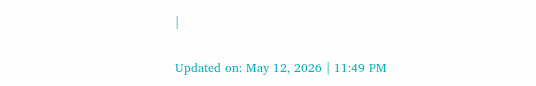|

Updated on: May 12, 2026 | 11:49 PM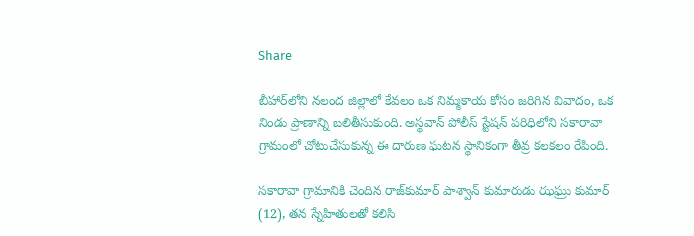Share

బీహార్‌లోని నలంద జిల్లాలో కేవలం ఒక నిమ్మకాయ కోసం జరిగిన వివాదం, ఒక నిండు ప్రాణాన్ని బలితీసుకుంది. అస్థవాన్ పోలీస్ స్టేషన్ పరిధిలోని సకారావా గ్రామంలో చోటుచేసుకున్న ఈ దారుణ ఘటన స్థానికంగా తీవ్ర కలకలం రేపింది.

సకారావా గ్రామానికి చెందిన రాజ్‌కుమార్ పాశ్వాన్ కుమారుడు ఝఘ్రు కుమార్ (12), తన స్నేహితులతో కలిసి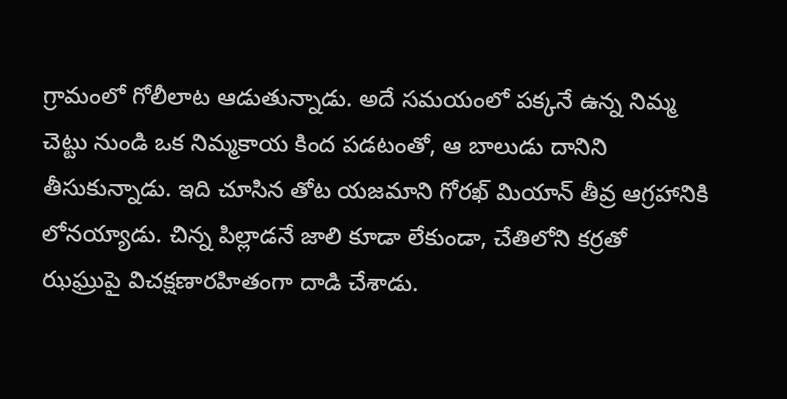గ్రామంలో గోలీలాట ఆడుతున్నాడు. అదే సమయంలో పక్కనే ఉన్న నిమ్మ చెట్టు నుండి ఒక నిమ్మకాయ కింద పడటంతో, ఆ బాలుడు దానిని తీసుకున్నాడు. ఇది చూసిన తోట యజమాని గోరఖ్ మియాన్ తీవ్ర ఆగ్రహానికి లోనయ్యాడు. చిన్న పిల్లాడనే జాలి కూడా లేకుండా, చేతిలోని కర్రతో ఝఘ్రుపై విచక్షణారహితంగా దాడి చేశాడు.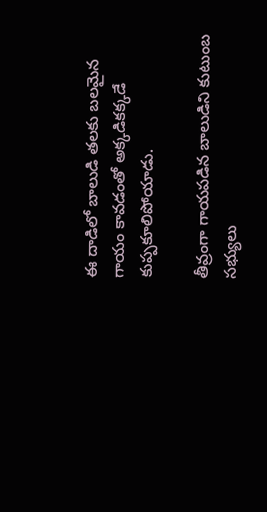ఈ దాడిలో బాలుడి తలకు బలమైన గాయం కావడంతో అక్కడికక్కడే కుప్పకూలిపోయాడు.

తీవ్రంగా గాయపడిన బాలుడిని కుటుంబ సభ్యులు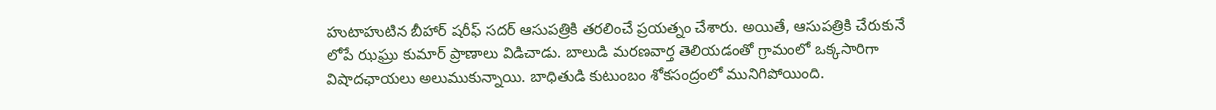హుటాహుటిన బీహార్‌ షరీఫ్ సదర్ ఆసుపత్రికి తరలించే ప్రయత్నం చేశారు. అయితే, ఆసుపత్రికి చేరుకునే లోపే ఝఘ్రు కుమార్ ప్రాణాలు విడిచాడు. బాలుడి మరణవార్త తెలియడంతో గ్రామంలో ఒక్కసారిగా విషాదఛాయలు అలుముకున్నాయి. బాధితుడి కుటుంబం శోకసంద్రంలో మునిగిపోయింది.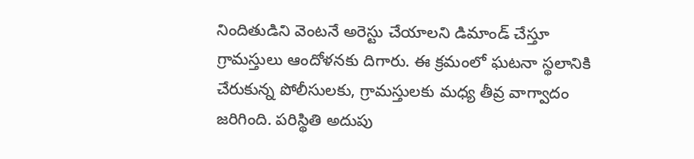నిందితుడిని వెంటనే అరెస్టు చేయాలని డిమాండ్ చేస్తూ గ్రామస్తులు ఆందోళనకు దిగారు. ఈ క్రమంలో ఘటనా స్థలానికి చేరుకున్న పోలీసులకు, గ్రామస్తులకు మధ్య తీవ్ర వాగ్వాదం జరిగింది. పరిస్థితి అదుపు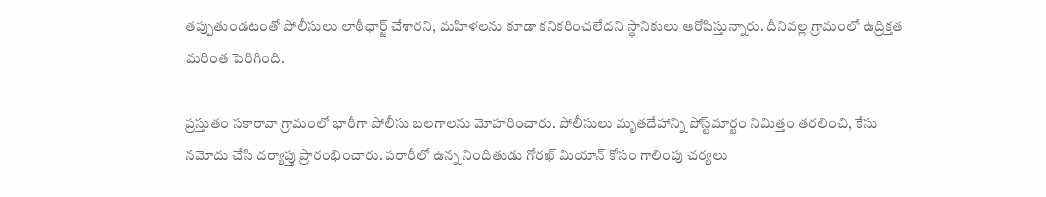తప్పుతుండటంతో పోలీసులు లాఠీఛార్జ్ చేశారని, మహిళలను కూడా కనికరించలేదని స్థానికులు ఆరోపిస్తున్నారు. దీనివల్ల గ్రామంలో ఉద్రిక్తత మరింత పెరిగింది.

ప్రస్తుతం సకారావా గ్రామంలో భారీగా పోలీసు బలగాలను మోహరించారు. పోలీసులు మృతదేహాన్ని పోస్ట్‌మార్టం నిమిత్తం తరలించి, కేసు నమోదు చేసి దర్యాప్తు ప్రారంభించారు. పరారీలో ఉన్న నిందితుడు గోరఖ్ మియాన్ కోసం గాలింపు చర్యలు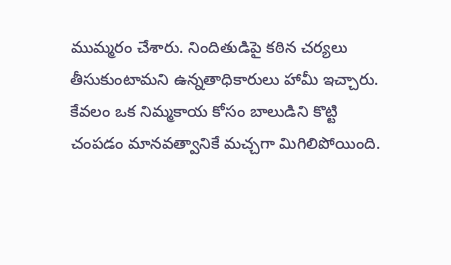ముమ్మరం చేశారు. నిందితుడిపై కఠిన చర్యలు తీసుకుంటామని ఉన్నతాధికారులు హామీ ఇచ్చారు. కేవలం ఒక నిమ్మకాయ కోసం బాలుడిని కొట్టి చంపడం మానవత్వానికే మచ్చగా మిగిలిపోయింది.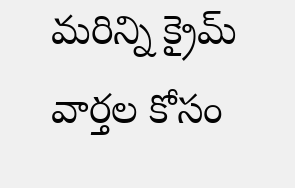మరిన్ని క్రైమ్ వార్తల కోసం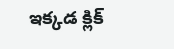ఇక్కడ క్లిక్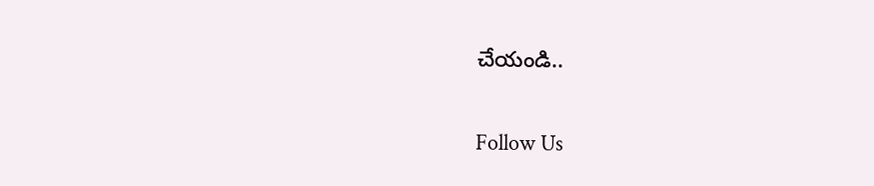చేయండి..

Follow Us